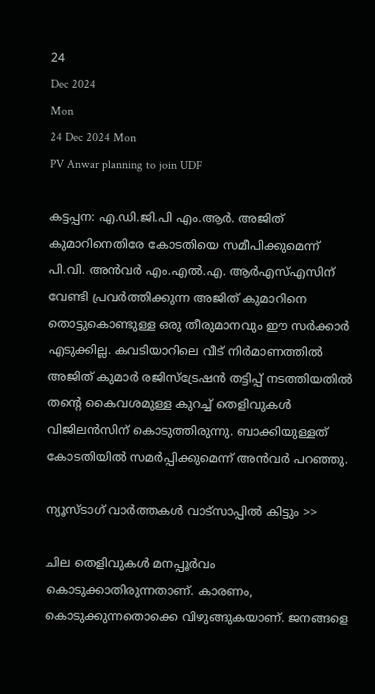24
Dec 2024
Mon
24 Dec 2024 Mon
PV Anwar planning to join UDF

കട്ടപ്പന: എ.ഡി.ജി.പി എം.ആര്‍. അജിത് കുമാറിനെതിരേ കോടതിയെ സമീപിക്കുമെന്ന് പി.വി. അന്‍വര്‍ എം.എല്‍.എ. ആര്‍എസ്എസിന് വേണ്ടി പ്രവര്‍ത്തിക്കുന്ന അജിത് കുമാറിനെ തൊട്ടുകൊണ്ടുള്ള ഒരു തീരുമാനവും ഈ സര്‍ക്കാര്‍ എടുക്കില്ല. കവടിയാറിലെ വീട് നിര്‍മാണത്തില്‍ അജിത് കുമാര്‍ രജിസ്ട്രേഷന്‍ തട്ടിപ്പ് നടത്തിയതില്‍ തന്റെ കൈവശമുള്ള കുറച്ച് തെളിവുകള്‍ വിജിലന്‍സിന് കൊടുത്തിരുന്നു. ബാക്കിയുള്ളത് കോടതിയില്‍ സമര്‍പ്പിക്കുമെന്ന് അന്‍വര്‍ പറഞ്ഞു.

ന്യൂസ്ടാഗ് വാര്‍ത്തകള്‍ വാട്‌സാപ്പില്‍ കിട്ടും >>

ചില തെളിവുകള്‍ മനപ്പൂര്‍വം കൊടുക്കാതിരുന്നതാണ്. കാരണം, കൊടുക്കുന്നതൊക്കെ വിഴുങ്ങുകയാണ്. ജനങ്ങളെ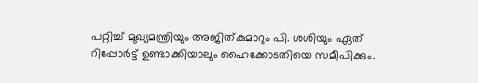പറ്റിച്ച് മുഖ്യമന്ത്രിയും അജിത്കുമാറും പി. ശശിയും ഏത് റിപ്പോര്‍ട്ട് ഉണ്ടാക്കിയാലും ഹൈക്കോടതിയെ സമീപിക്കും.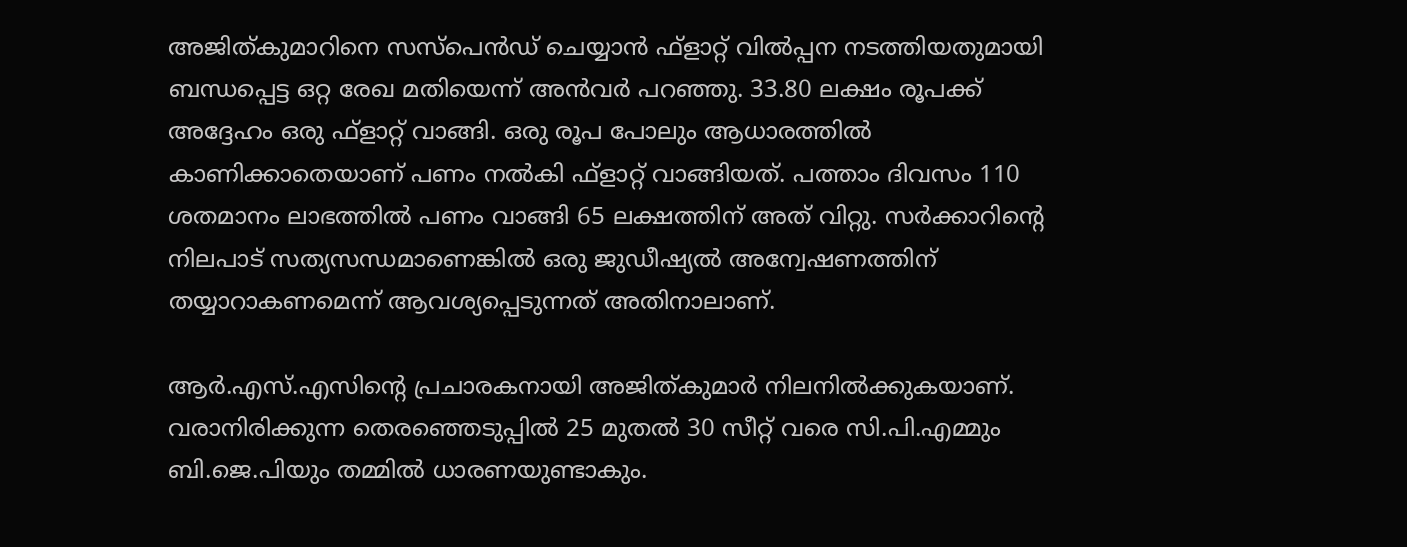അജിത്കുമാറിനെ സസ്പെന്‍ഡ് ചെയ്യാന്‍ ഫ്‌ളാറ്റ് വില്‍പ്പന നടത്തിയതുമായി ബന്ധപ്പെട്ട ഒറ്റ രേഖ മതിയെന്ന് അന്‍വര്‍ പറഞ്ഞു. 33.80 ലക്ഷം രൂപക്ക് അദ്ദേഹം ഒരു ഫ്‌ളാറ്റ് വാങ്ങി. ഒരു രൂപ പോലും ആധാരത്തില്‍ കാണിക്കാതെയാണ് പണം നല്‍കി ഫ്‌ളാറ്റ് വാങ്ങിയത്. പത്താം ദിവസം 110 ശതമാനം ലാഭത്തില്‍ പണം വാങ്ങി 65 ലക്ഷത്തിന് അത് വിറ്റു. സര്‍ക്കാറിന്റെ നിലപാട് സത്യസന്ധമാണെങ്കില്‍ ഒരു ജുഡീഷ്യല്‍ അന്വേഷണത്തിന് തയ്യാറാകണമെന്ന് ആവശ്യപ്പെടുന്നത് അതിനാലാണ്.

ആര്‍.എസ്.എസിന്റെ പ്രചാരകനായി അജിത്കുമാര്‍ നിലനില്‍ക്കുകയാണ്. വരാനിരിക്കുന്ന തെരഞ്ഞെടുപ്പില്‍ 25 മുതല്‍ 30 സീറ്റ് വരെ സി.പി.എമ്മും ബി.ജെ.പിയും തമ്മില്‍ ധാരണയുണ്ടാകും.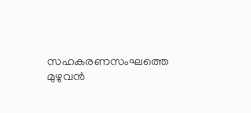സഹകരണസംഘത്തെ മുഴുവന്‍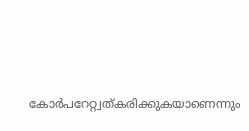കോര്‍പറേറ്റ്വത്കരിക്കുകയാണെന്നും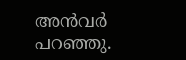അന്‍വര്‍ പറഞ്ഞു.